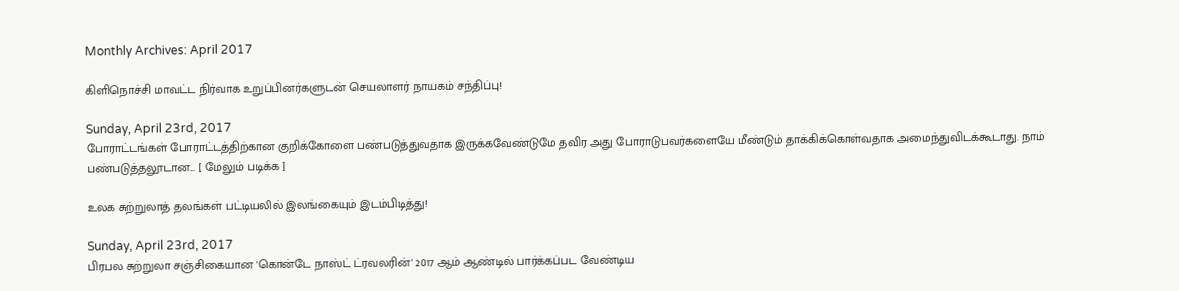Monthly Archives: April 2017

கிளிநொச்சி மாவட்ட நிர்வாக உறுப்பினர்களுடன் செயலாளர் நாயகம் சந்திப்பு!

Sunday, April 23rd, 2017
போராட்டங்கள் போராட்டத்திற்கான குறிக்கோளை பண்படுத்துவதாக இருக்கவேண்டுமே தவிர அது போராடுபவர்களையே மீண்டும் தாக்கிக்கொள்வதாக அமைந்துவிடக்கூடாது. நாம் பண்படுத்தலூடான... [ மேலும் படிக்க ]

உலக சுற்றுலாத் தலங்கள் பட்டியலில் இலங்கையும் இடம்பிடித்து!

Sunday, April 23rd, 2017
பிரபல சுற்றுலா சஞ்சிகையான 'கொன்டே நாஸ்ட் ட்ரவலரின்' 2017 ஆம் ஆண்டில் பார்க்கப்பட வேண்டிய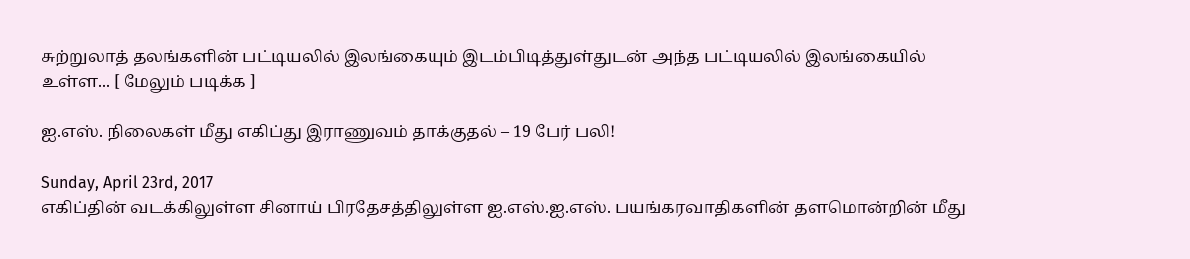சுற்றுலாத் தலங்களின் பட்டியலில் இலங்கையும் இடம்பிடித்துள்துடன் அந்த பட்டியலில் இலங்கையில் உள்ள... [ மேலும் படிக்க ]

ஐ.எஸ். நிலைகள் மீது எகிப்து இராணுவம் தாக்குதல் – 19 பேர் பலி!

Sunday, April 23rd, 2017
எகிப்தின் வடக்கிலுள்ள சினாய் பிரதேசத்திலுள்ள ஐ.எஸ்.ஐ.எஸ். பயங்கரவாதிகளின் தளமொன்றின் மீது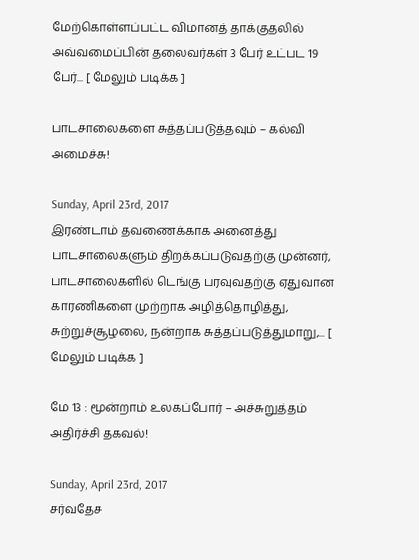மேற்கொள்ளப்பட்ட விமானத் தாக்குதலில் அவ்வமைப்பின் தலைவர்கள் 3 பேர் உட்பட 19 பேர்... [ மேலும் படிக்க ]

பாடசாலைகளை சுத்தப்படுத்தவும் – கல்வி அமைச்சு!

Sunday, April 23rd, 2017
இரண்டாம் தவணைக்காக அனைத்து பாடசாலைகளும் திறக்கப்படுவதற்கு முன்னர், பாடசாலைகளில் டெங்கு பரவுவதற்கு ஏதுவான காரணிகளை முற்றாக அழித்தொழித்து, சுற்றுச்சூழலை, நன்றாக சுத்தப்படுத்துமாறு,... [ மேலும் படிக்க ]

மே 13 : மூன்றாம் உலகப்போர் – அச்சுறுத்தம் அதிர்ச்சி தகவல்!

Sunday, April 23rd, 2017
சர்வதேச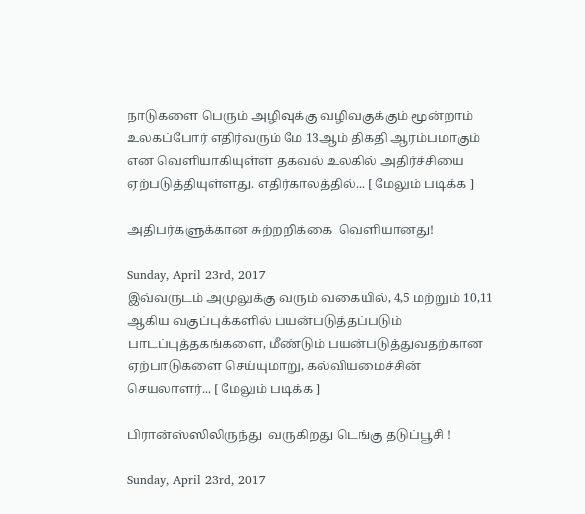நாடுகளை பெரும் அழிவுக்கு வழிவகுக்கும் மூன்றாம் உலகப்போர் எதிர்வரும் மே 13ஆம் திகதி ஆரம்பமாகும் என வெளியாகியுள்ள தகவல் உலகில் அதிர்ச்சியை ஏற்படுத்தியுள்ளது. எதிர்காலத்தில்... [ மேலும் படிக்க ]

அதிபர்களுக்கான சுற்றறிக்கை  வெளியானது!

Sunday, April 23rd, 2017
இவ்வருடம் அமுலுக்கு வரும் வகையில், 4,5 மற்றும் 10,11 ஆகிய வகுப்புக்களில் பயன்படுத்தப்படும் பாடப்புத்தகங்களை, மீண்டும் பயன்படுத்துவதற்கான ஏற்பாடுகளை செய்யுமாறு, கல்வியமைச்சின் செயலாளர்... [ மேலும் படிக்க ]

பிரான்ஸ்ஸிலிருந்து  வருகிறது டெங்கு தடுப்பூசி !

Sunday, April 23rd, 2017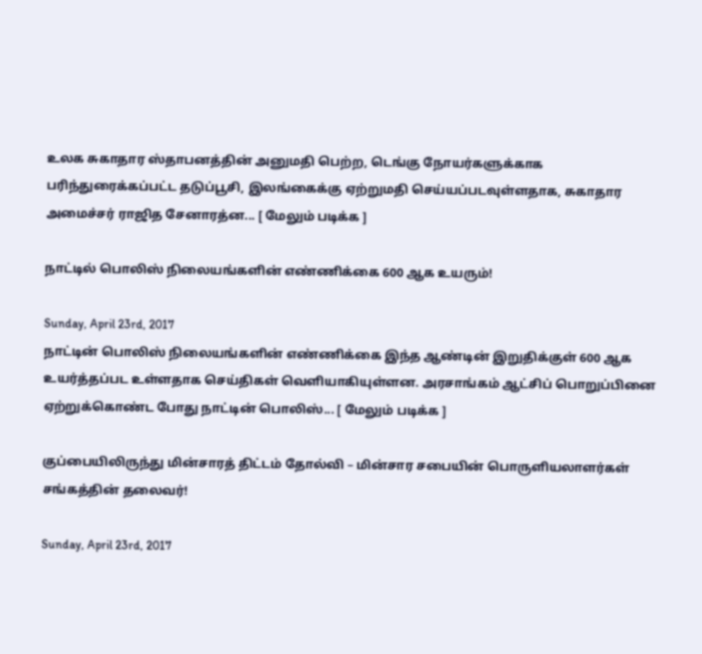உலக சுகாதார ஸ்தாபனத்தின் அனுமதி பெற்ற, டெங்கு நோயர்களுக்காக பரிந்துரைக்கப்பட்ட தடுப்பூசி, இலங்கைக்கு ஏற்றுமதி செய்யப்படவுள்ளதாக, சுகாதார அமைச்சர் ராஜித சேனாரத்ன... [ மேலும் படிக்க ]

நாட்டில் பொலிஸ் நிலையங்களின் எண்ணிக்கை 600 ஆக உயரும்!

Sunday, April 23rd, 2017
நாட்டின் பொலிஸ் நிலையங்களின் எண்ணிக்கை இந்த ஆண்டின் இறுதிக்குள் 600 ஆக உயர்த்தப்பட உள்ளதாக செய்திகள் வெளியாகியுள்ளன. அரசாங்கம் ஆட்சிப் பொறுப்பினை ஏற்றுக்கொண்ட போது நாட்டின் பொலிஸ்... [ மேலும் படிக்க ]

குப்பையிலிருந்து மின்சாரத் திட்டம் தோல்வி – மின்சார சபையின் பொருளியலாளர்கள் சங்கத்தின் தலைவர்!

Sunday, April 23rd, 2017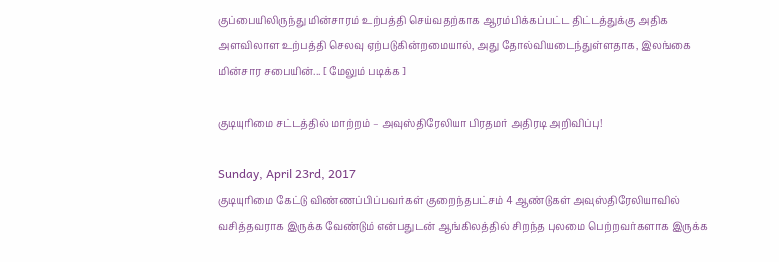குப்பையிலிருந்து மின்சாரம் உற்பத்தி செய்வதற்காக ஆரம்பிக்கப்பட்ட திட்டத்துக்கு அதிக அளவிலாள உற்பத்தி செலவு ஏற்படுகின்றமையால், அது தோல்வியடைந்துள்ளதாக, இலங்கை மின்சார சபையின்... [ மேலும் படிக்க ]

குடியுரிமை சட்டத்தில் மாற்றம் – அவுஸ்திரேலியா பிரதமர் அதிரடி அறிவிப்பு!

Sunday, April 23rd, 2017
குடியுரிமை கேட்டு விண்ணப்பிப்பவர்கள் குறைந்தபட்சம் 4 ஆண்டுகள் அவுஸ்திரேலியாவில் வசித்தவராக இருக்க வேண்டும் என்பதுடன் ஆங்கிலத்தில் சிறந்த புலமை பெற்றவர்களாக இருக்க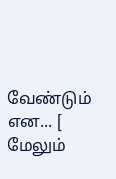வேண்டும் என... [ மேலும்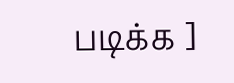படிக்க ]